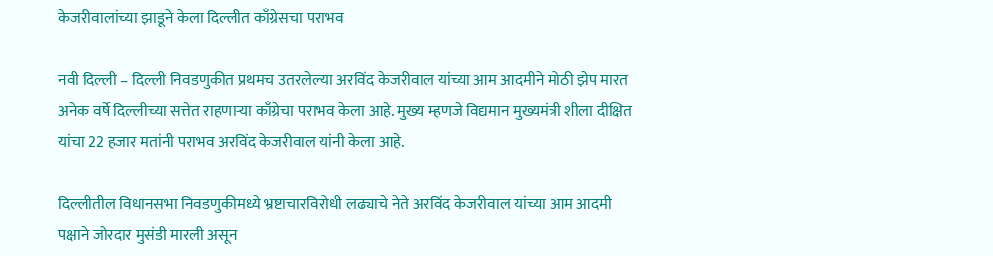केजरीवालांच्या झाडूने केला दिल्लीत काँग्रेसचा पराभव

नवी दिल्ली – दिल्ली निवडणुकीत प्रथमच उतरलेल्या अरविंद केजरीवाल यांच्या आम आदमीने मोठी झेप मारत अनेक वर्षे दिल्लीच्या सत्तेत राहणार्‍या काँग्रेचा पराभव केला आहे. मुख्य म्हणजे विद्यमान मुख्यमंत्री शीला दीक्षित यांचा 22 हजार मतांनी पराभव अरविंद केजरीवाल यांनी केला आहे.

दिल्लीतील विधानसभा निवडणुकीमध्ये भ्रष्टाचारविरोधी लढ्याचे नेते अरविंद केजरीवाल यांच्या आम आदमी पक्षाने जोरदार मुसंडी मारली असून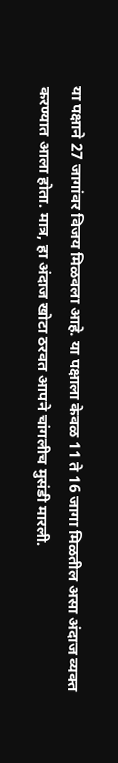या पक्षाने 27 जागांवर विजय मिळवला आहे. या पक्षाला केवळ 11 ते 16 जागा मिळतील असा अंदाज व्यक्त करण्यात आला होता. मात्र, हा अंदाज खोटा ठरवत आपने चांगलीच मुसंडी मारली.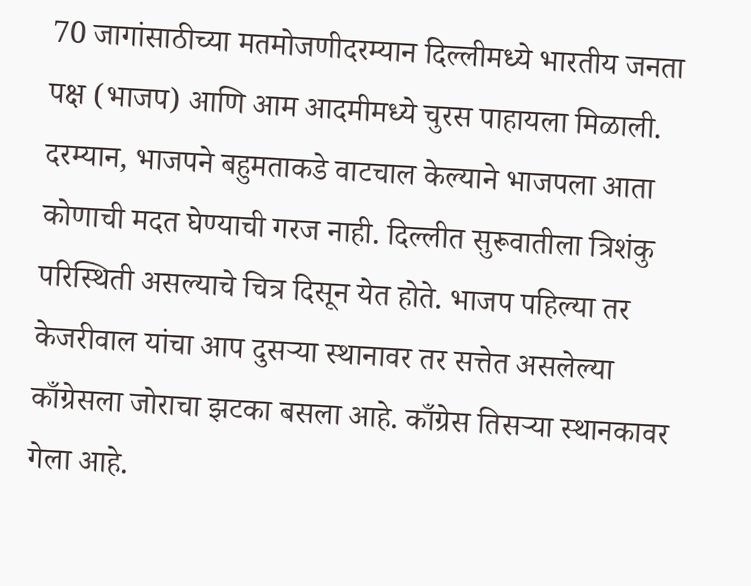70 जागांसाठीच्या मतमोजणीदरम्यान दिल्लीमध्ये भारतीय जनता पक्ष (भाजप) आणि आम आदमीमध्ये चुरस पाहायला मिळाली. दरम्यान, भाजपने बहुमताकडे वाटचाल केल्याने भाजपला आता कोणाची मदत घेण्याची गरज नाही. दिल्लीत सुरूवातीला त्रिशंकु परिस्थिती असल्याचे चित्र दिसून येत होते. भाजप पहिल्या तर केजरीवाल यांचा आप दुसर्‍या स्थानावर तर सत्तेत असलेल्या काँग्रेसला जोराचा झटका बसला आहे. काँग्रेस तिसर्‍या स्थानकावर गेला आहे.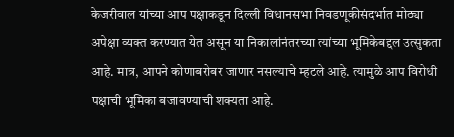केजरीवाल यांच्या आप पक्षाकडून दिल्ली विधानसभा निवडणूकीसंदर्भात मोठ्या अपेक्षा व्यक्त करण्यात येत असून या निकालांनंतरच्या त्यांच्या भूमिकेबद्दल उत्सुकता आहे. मात्र, आपने कोणाबरोबर जाणार नसल्याचे म्हटले आहे. त्यामुळे आप विरोधी पक्षाची भूमिका बजावण्याची शक्यता आहे.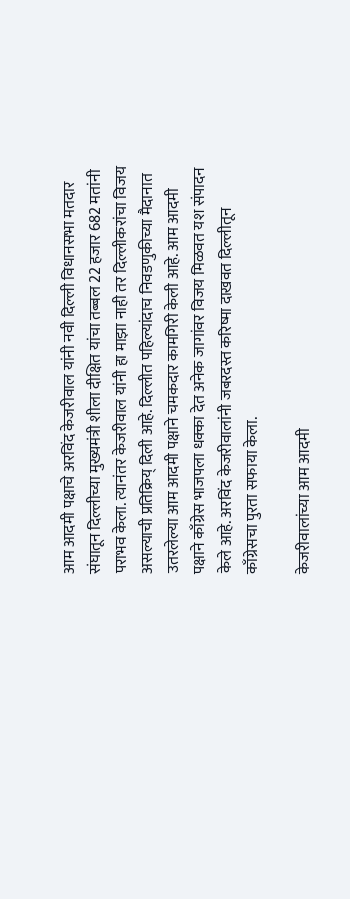आम आदमी पक्षाचे अरविंद केजरीवाल यांनी नवी दिल्ली विधानसभा मतदार संघातून दिल्लीच्या मुख्यमंत्री शीला दीक्षित यांचा तब्बल 22 हजार 682 मतांनी पराभव केला. त्यानंतर केजरीवाल यांनी हा माझा नाही तर दिल्लीकरांचा विजय असल्याची प्रतिक्रिय् दिली आहे. दिल्लीत पहिल्यांदाच निवडणुकीच्या मैदानात उतरलेल्या आम आदमी पक्षाने चमकदार कामगिरी केली आहे. आम आदमी पक्षाने काँग्रेस भाजपला धक्का देत अनेक जागांवर विजय मिळवत यश संपादन केले आहे. अरविंद केजरीवालांनी जबरदस्त करिष्मा दाखवत दिल्लीतून काँग्रेसचा पुरता सफाया केला.

केजरीवालांच्या आम आदमी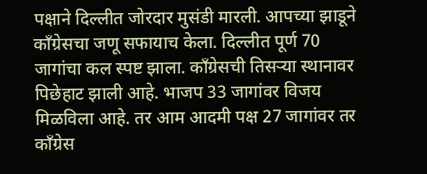पक्षाने दिल्लीत जोरदार मुसंडी मारली. आपच्या झाडूने काँग्रेसचा जणू सफायाच केला. दिल्लीत पूर्ण 70 जागांचा कल स्पष्ट झाला. काँग्रेसची तिसर्‍या स्थानावर पिछेहाट झाली आहे. भाजप 33 जागांवर विजय मिळविला आहे. तर आम आदमी पक्ष 27 जागांवर तर काँग्रेस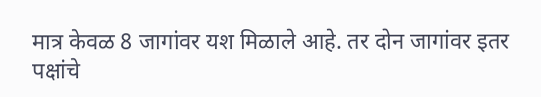मात्र केवळ 8 जागांवर यश मिळाले आहे. तर दोन जागांवर इतर पक्षांचे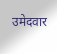उमेदवार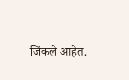जिंकले आहेत.